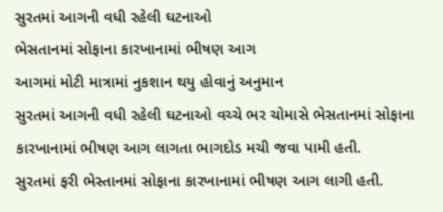સુરતમાં આગની વધી રહેલી ઘટનાઓ
ભેસતાનમાં સોફાના કારખાનામાં ભીષણ આગ
આગમાં મોટી માત્રામાં નુકશાન થયુ હોવાનું અનુમાન
સુરતમાં આગની વધી રહેલી ઘટનાઓ વચ્ચે ભર ચોમાસે ભેસતાનમાં સોફાના કારખાનામાં ભીષણ આગ લાગતા ભાગદોડ મચી જવા પામી હતી.
સુરતમાં ફરી ભેસ્તાનમાં સોફાના કારખાનામાં ભીષણ આગ લાગી હતી.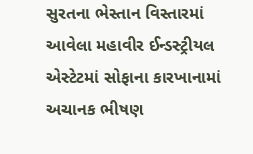સુરતના ભેસ્તાન વિસ્તારમાં આવેલા મહાવીર ઈન્ડસ્ટ્રીયલ એસ્ટેટમાં સોફાના કારખાનામાં અચાનક ભીષણ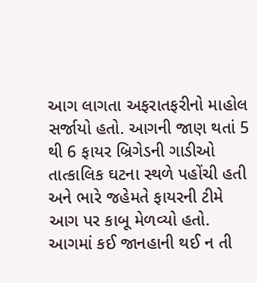આગ લાગતા અફરાતફરીનો માહોલ સર્જાયો હતો. આગની જાણ થતાં 5 થી 6 ફાયર બ્રિગેડની ગાડીઓ તાત્કાલિક ઘટના સ્થળે પહોંચી હતી અને ભારે જહેમતે ફાયરની ટીમે આગ પર કાબૂ મેળવ્યો હતો. આગમાં કઈ જાનહાની થઈ ન તી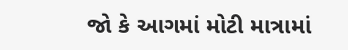જો કે આગમાં મોટી માત્રામાં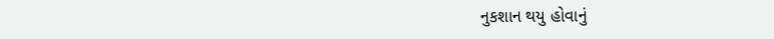નુકશાન થયુ હોવાનું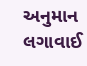અનુમાન લગાવાઈ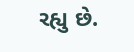રહ્યુ છે.